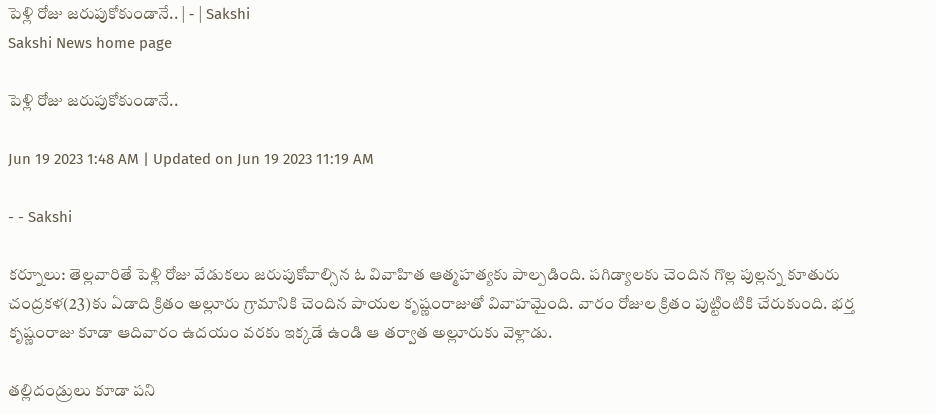పెళ్లి రోజు జరుపుకోకుండానే.. | - | Sakshi
Sakshi News home page

పెళ్లి రోజు జరుపుకోకుండానే..

Jun 19 2023 1:48 AM | Updated on Jun 19 2023 11:19 AM

- - Sakshi

కర్నూలు: తెల్లవారితే పెళ్లి రోజు వేడుకలు జరుపుకోవాల్సిన ఓ వివాహిత ఆత్మహత్యకు పాల్పడింది. పగిడ్యాలకు చెందిన గొల్ల పుల్లన్న కూతురు చంద్రకళ(23)కు ఏడాది క్రితం అల్లూరు గ్రామానికి చెందిన పాయల కృష్ణంరాజుతో వివాహమైంది. వారం రోజుల క్రితం పుట్టింటికి చేరుకుంది. భర్త కృష్ణంరాజు కూడా ఆదివారం ఉదయం వరకు ఇక్కడే ఉండి ఆ తర్వాత అల్లూరుకు వెళ్లాడు.

తల్లిదండ్రులు కూడా పని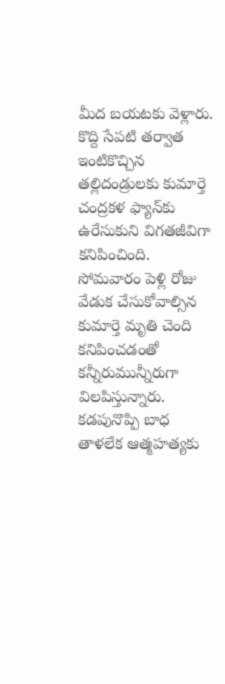మీద బయటకు వెళ్లారు. కొద్ది సేపటి తర్వాత ఇంటికొచ్చిన తల్లిదండ్రులకు కుమార్తె చంద్రకళ ఫ్యాన్‌కు ఉరేసుకుని విగతజీవిగా కనిపించింది. సోమవారం పెళ్లి రోజు వేడుక చేసుకోవాల్సిన కుమార్తె మృతి చెంది కనిపించడంతో కన్నీరుమున్నీరుగా విలపిస్తున్నారు. కడపునొప్పి బాధ తాళలేక ఆత్మహత్యకు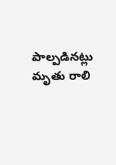పాల్పడినట్లు మృతు రాలి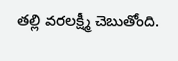తల్లి వరలక్ష్మీ చెబుతోంది.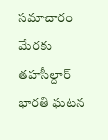సమాచారం మేరకు తహసీల్దార్‌ భారతి ఘటన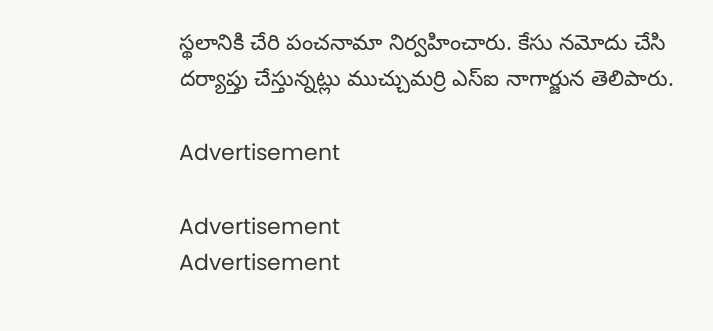స్థలానికి చేరి పంచనామా నిర్వహించారు. కేసు నమోదు చేసి దర్యాప్తు చేస్తున్నట్లు ముచ్చుమర్రి ఎస్‌ఐ నాగార్జున తెలిపారు.

Advertisement

Advertisement
Advertisement